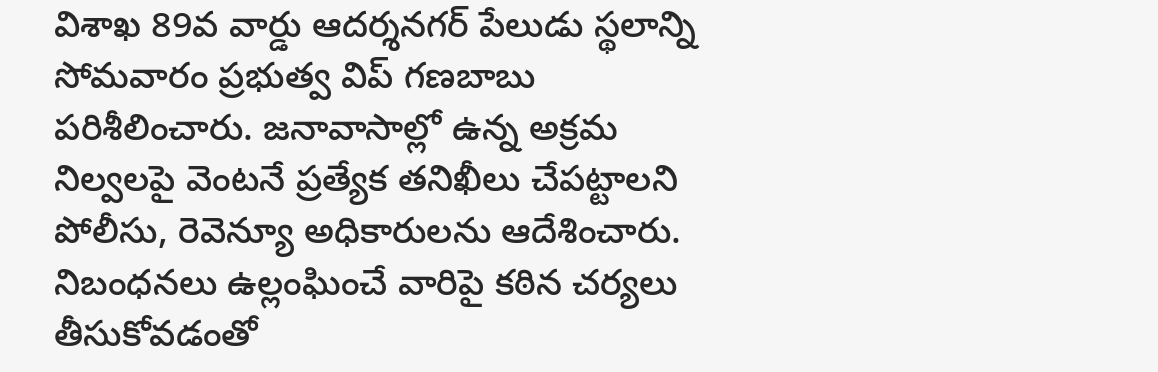విశాఖ 89వ వార్డు ఆదర్శనగర్ పేలుడు స్థలాన్ని సోమవారం ప్రభుత్వ విప్ గణబాబు పరిశీలించారు. జనావాసాల్లో ఉన్న అక్రమ నిల్వలపై వెంటనే ప్రత్యేక తనిఖీలు చేపట్టాలని పోలీసు, రెవెన్యూ అధికారులను ఆదేశించారు. నిబంధనలు ఉల్లంఘించే వారిపై కఠిన చర్యలు తీసుకోవడంతో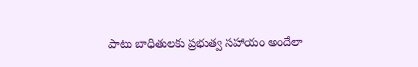పాటు బాధితులకు ప్రభుత్వ సహాయం అందేలా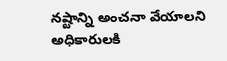నష్టాన్ని అంచనా వేయాలని అధికారులకి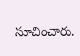సూచించారు.